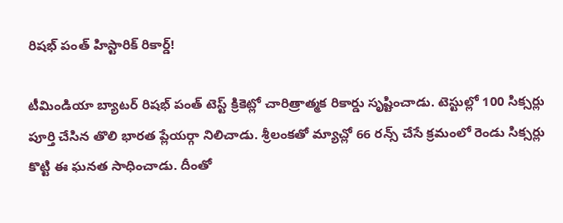రిషభ్ పంత్ హిస్టారిక్ రికార్డ్!

టీమిండియా బ్యాటర్ రిషభ్ పంత్ టెస్ట్ క్రికెట్లో చారిత్రాత్మక రికార్డు సృష్టించాడు. టెస్టుల్లో 100 సిక్సర్లు పూర్తి చేసిన తొలి భారత ప్లేయర్గా నిలిచాడు. శ్రీలంకతో మ్యాచ్లో 66 రన్స్ చేసే క్రమంలో రెండు సిక్సర్లు కొట్టి ఈ ఘనత సాధించాడు. దీంతో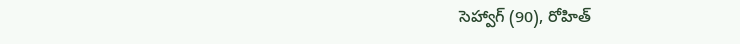సెహ్వాగ్ (90), రోహిత్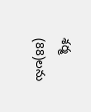శర్మ (88)లను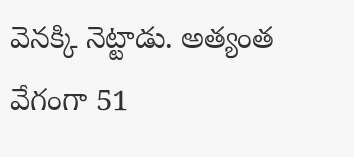వెనక్కి నెట్టాడు. అత్యంత వేగంగా 51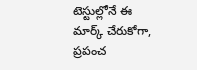టెస్టుల్లోనే ఈ మార్క్ చేరుకోగా, ప్రపంచ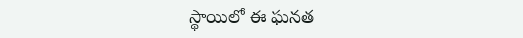స్థాయిలో ఈ ఘనత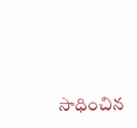సాధించిన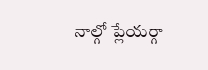నాల్గో ప్లేయర్గా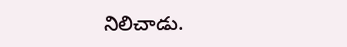నిలిచాడు.